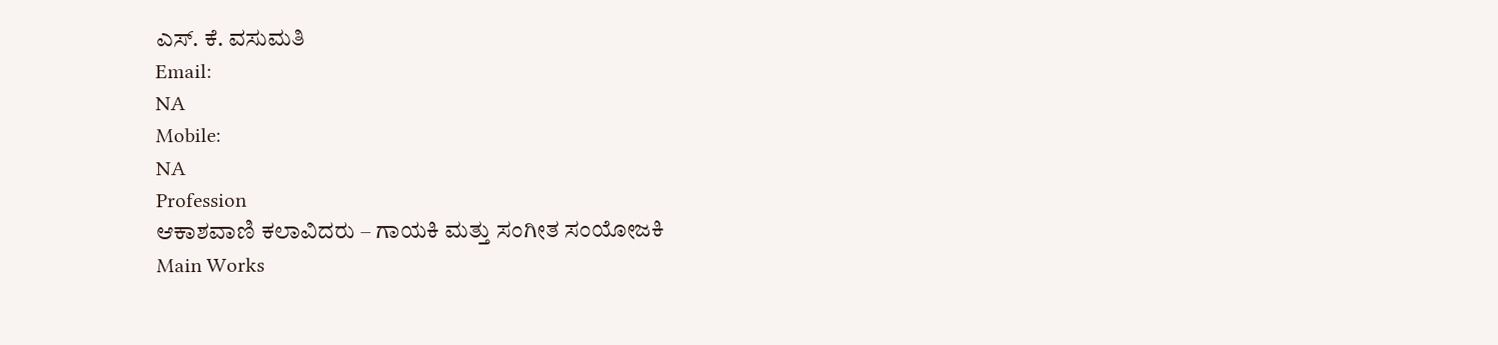ಎಸ್. ಕೆ. ವಸುಮತಿ
Email:
NA
Mobile:
NA
Profession
ಆಕಾಶವಾಣಿ ಕಲಾವಿದರು – ಗಾಯಕಿ ಮತ್ತು ಸಂಗೀತ ಸಂಯೋಜಕಿ
Main Works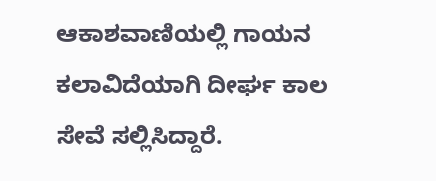ಆಕಾಶವಾಣಿಯಲ್ಲಿ ಗಾಯನ ಕಲಾವಿದೆಯಾಗಿ ದೀರ್ಘ ಕಾಲ ಸೇವೆ ಸಲ್ಲಿಸಿದ್ದಾರೆ.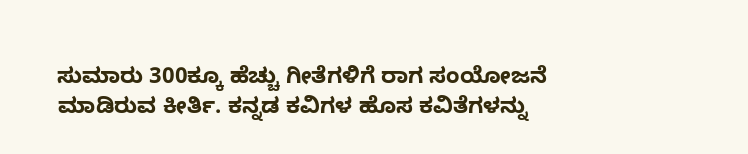ಸುಮಾರು 300ಕ್ಕೂ ಹೆಚ್ಚು ಗೀತೆಗಳಿಗೆ ರಾಗ ಸಂಯೋಜನೆ ಮಾಡಿರುವ ಕೀರ್ತಿ. ಕನ್ನಡ ಕವಿಗಳ ಹೊಸ ಕವಿತೆಗಳನ್ನು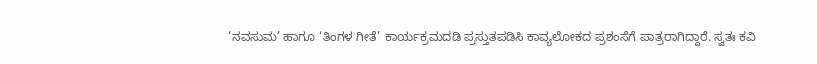‘ನವಸುಮ’ ಹಾಗೂ ‘ತಿಂಗಳ ಗೀತೆ’ ಕಾರ್ಯಕ್ರಮದಡಿ ಪ್ರಸ್ತುತಪಡಿಸಿ ಕಾವ್ಯಲೋಕದ ಪ್ರಶಂಸೆಗೆ ಪಾತ್ರರಾಗಿದ್ದಾರೆ. ಸ್ವತಃ ಕವಿ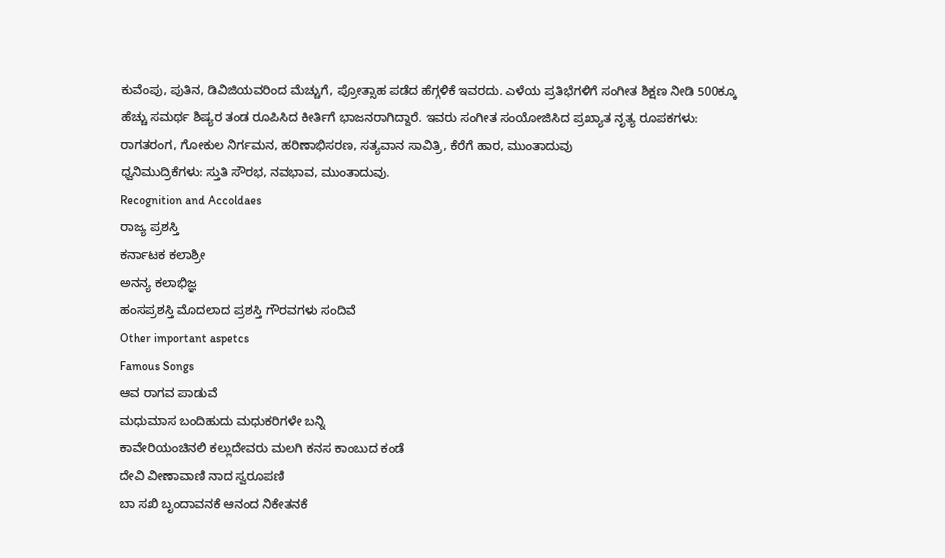ಕುವೆಂಪು, ಪುತಿನ, ಡಿವಿಜಿಯವರಿಂದ ಮೆಚ್ಚುಗೆ, ಪ್ರೋತ್ಸಾಹ ಪಡೆದ ಹೆಗ್ಗಳಿಕೆ ಇವರದು. ಎಳೆಯ ಪ್ರತಿಭೆಗಳಿಗೆ ಸಂಗೀತ ಶಿಕ್ಷಣ ನೀಡಿ 500ಕ್ಕೂ ಹೆಚ್ಚು ಸಮರ್ಥ ಶಿಷ್ಯರ ತಂಡ ರೂಪಿಸಿದ ಕೀರ್ತಿಗೆ ಭಾಜನರಾಗಿದ್ದಾರೆ. ಇವರು ಸಂಗೀತ ಸಂಯೋಜಿಸಿದ ಪ್ರಖ್ಯಾತ ನೃತ್ಯ ರೂಪಕಗಳು: ರಾಗತರಂಗ, ಗೋಕುಲ ನಿರ್ಗಮನ, ಹರಿಣಾಭಿಸರಣ, ಸತ್ಯವಾನ ಸಾವಿತ್ರಿ, ಕೆರೆಗೆ ಹಾರ, ಮುಂತಾದುವು
ಧ್ವನಿಮುದ್ರಿಕೆಗಳು: ಸ್ತುತಿ ಸೌರಭ, ನವಭಾವ, ಮುಂತಾದುವು.
Recognition and Accoldaes
ರಾಜ್ಯ ಪ್ರಶಸ್ತಿ
ಕರ್ನಾಟಕ ಕಲಾಶ್ರೀ
ಅನನ್ಯ ಕಲಾಭಿಜ್ಞ
ಹಂಸಪ್ರಶಸ್ತಿ ಮೊದಲಾದ ಪ್ರಶಸ್ತಿ ಗೌರವಗಳು ಸಂದಿವೆ
Other important aspetcs
Famous Songs
ಆವ ರಾಗವ ಪಾಡುವೆ
ಮಧುಮಾಸ ಬಂದಿಹುದು ಮಧುಕರಿಗಳೇ ಬನ್ನಿ
ಕಾವೇರಿಯಂಚಿನಲಿ ಕಲ್ಲುದೇವರು ಮಲಗಿ ಕನಸ ಕಾಂಬುದ ಕಂಡೆ
ದೇವಿ ವೀಣಾವಾಣಿ ನಾದ ಸ್ವರೂಪಣಿ
ಬಾ ಸಖಿ ಬೃಂದಾವನಕೆ ಆನಂದ ನಿಕೇತನಕೆ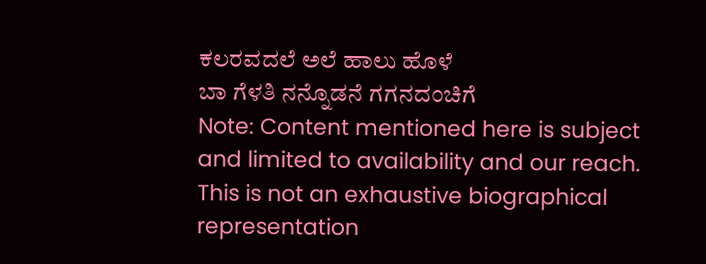ಕಲರವದಲೆ ಅಲೆ ಹಾಲು ಹೊಳೆ
ಬಾ ಗೆಳತಿ ನನ್ನೊಡನೆ ಗಗನದಂಚಿಗೆ
Note: Content mentioned here is subject and limited to availability and our reach. This is not an exhaustive biographical representation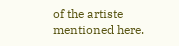of the artiste mentioned here.